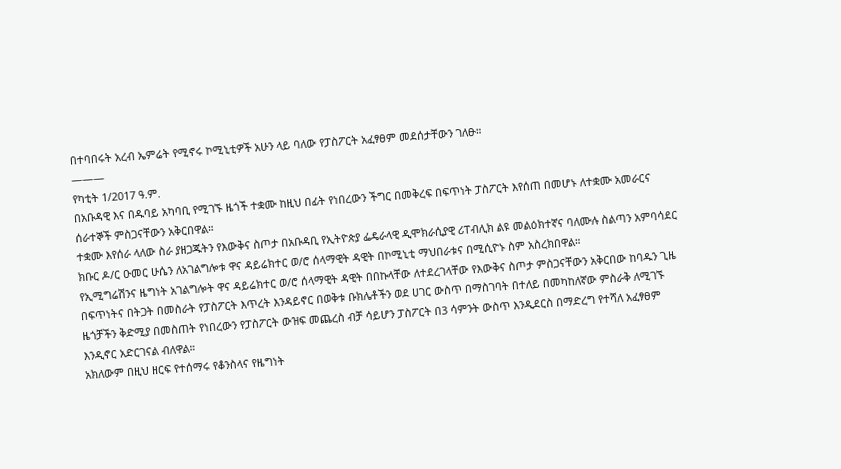በተባበሩት አረብ ኤምሬት የሚኖሩ ኮሚኒቲዎች አሁን ላይ ባለው የፓስፖርት አፈፃፀም መደሰታቸውን ገለፁ።
———
የካቲት 1/2017 ዓ.ም.
በአቡዳዊ እና በዱባይ አካባቢ የሚገኙ ዜጎች ተቋሙ ከዚህ በፊት የነበረውን ችግር በመቅረፍ በፍጥነት ፓስፖርት እየሰጠ በመሆኑ ለተቋሙ አመራርና ሰራተኞች ምስጋናቸውን አቅርበዋል።
ተቋሙ እየሰራ ላለው ስራ ያዘጋጁትን የእውቅና ስጦታ በአቡዳቢ የኢትዮጵያ ፌዴራላዊ ዲሞክራሲያዊ ሪፐብሊክ ልዩ መልዕክተኛና ባለሙሉ ስልጣን አምባሳደር ክቡር ዶ/ር ዑመር ሁሴን ለአገልግሎቱ ዋና ዳይሬክተር ወ/ሮ ሰላማዊት ዳዊት በኮሚኒቲ ማህበራቱና በሚሲዮኑ ስም አስረክበዋል።
የኢሚግሬሽንና ዜግነት አገልግሎት ዋና ዳይሬክተር ወ/ሮ ሰላማዊት ዳዊት በበኩላቸው ለተደረገላቸው የእውቅና ስጦታ ምስጋናቸውን አቅርበው ከባዱን ጊዜ በፍጥነትና በትጋት በመስራት የፓስፖርት እጥረት እንዳይኖር በወቅቱ ቡክሌቶችን ወደ ሀገር ውስጥ በማስገባት በተለይ በመካከለኛው ምስራቅ ለሚገኙ ዜጎቻችን ቅድሚያ በመስጠት የነበረውን የፓስፖርት ውዝፍ መጨረስ ብቻ ሳይሆን ፓስፖርት በ3 ሳምንት ውስጥ እንዲደርስ በማድረግ የተሻለ አፈፃፀም እንዲኖር አድርገናል ብለዋል።
አክለውም በዚህ ዘርፍ የተሰማሩ የቆንስላና የዜግነት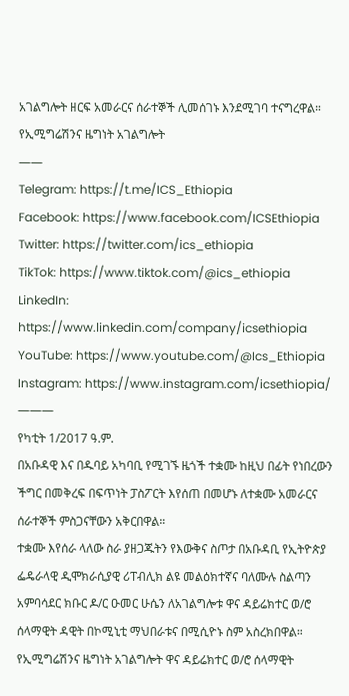አገልግሎት ዘርፍ አመራርና ሰራተኞች ሊመሰገኑ እንደሚገባ ተናግረዋል።
የኢሚግሬሽንና ዜግነት አገልግሎት
——
Telegram: https://t.me/ICS_Ethiopia
Facebook: https://www.facebook.com/ICSEthiopia
Twitter: https://twitter.com/ics_ethiopia
TikTok: https://www.tiktok.com/@ics_ethiopia
LinkedIn: https://www.linkedin.com/company/icsethiopia
YouTube: https://www.youtube.com/@Ics_Ethiopia
Instagram: https://www.instagram.com/icsethiopia/
———
የካቲት 1/2017 ዓ.ም.
በአቡዳዊ እና በዱባይ አካባቢ የሚገኙ ዜጎች ተቋሙ ከዚህ በፊት የነበረውን ችግር በመቅረፍ በፍጥነት ፓስፖርት እየሰጠ በመሆኑ ለተቋሙ አመራርና ሰራተኞች ምስጋናቸውን አቅርበዋል።
ተቋሙ እየሰራ ላለው ስራ ያዘጋጁትን የእውቅና ስጦታ በአቡዳቢ የኢትዮጵያ ፌዴራላዊ ዲሞክራሲያዊ ሪፐብሊክ ልዩ መልዕክተኛና ባለሙሉ ስልጣን አምባሳደር ክቡር ዶ/ር ዑመር ሁሴን ለአገልግሎቱ ዋና ዳይሬክተር ወ/ሮ ሰላማዊት ዳዊት በኮሚኒቲ ማህበራቱና በሚሲዮኑ ስም አስረክበዋል።
የኢሚግሬሽንና ዜግነት አገልግሎት ዋና ዳይሬክተር ወ/ሮ ሰላማዊት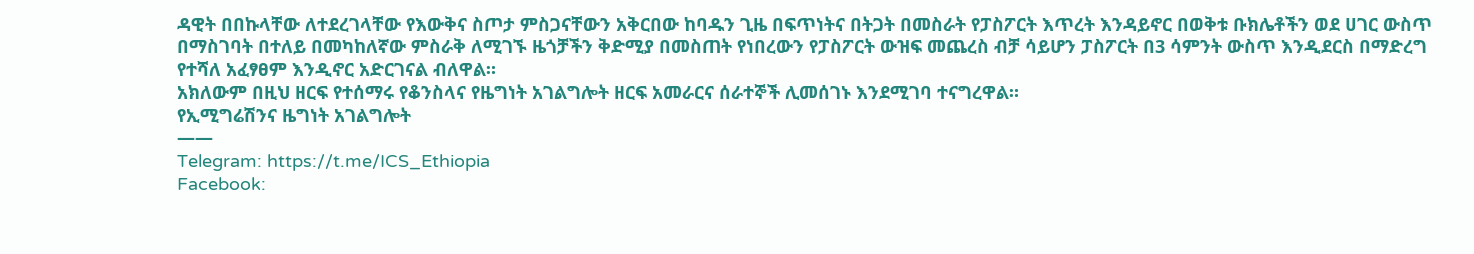ዳዊት በበኩላቸው ለተደረገላቸው የእውቅና ስጦታ ምስጋናቸውን አቅርበው ከባዱን ጊዜ በፍጥነትና በትጋት በመስራት የፓስፖርት እጥረት እንዳይኖር በወቅቱ ቡክሌቶችን ወደ ሀገር ውስጥ በማስገባት በተለይ በመካከለኛው ምስራቅ ለሚገኙ ዜጎቻችን ቅድሚያ በመስጠት የነበረውን የፓስፖርት ውዝፍ መጨረስ ብቻ ሳይሆን ፓስፖርት በ3 ሳምንት ውስጥ እንዲደርስ በማድረግ የተሻለ አፈፃፀም እንዲኖር አድርገናል ብለዋል።
አክለውም በዚህ ዘርፍ የተሰማሩ የቆንስላና የዜግነት አገልግሎት ዘርፍ አመራርና ሰራተኞች ሊመሰገኑ እንደሚገባ ተናግረዋል።
የኢሚግሬሽንና ዜግነት አገልግሎት
——
Telegram: https://t.me/ICS_Ethiopia
Facebook: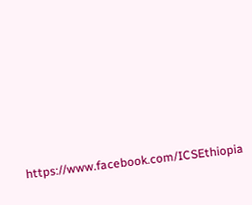https://www.facebook.com/ICSEthiopia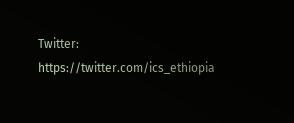Twitter: https://twitter.com/ics_ethiopia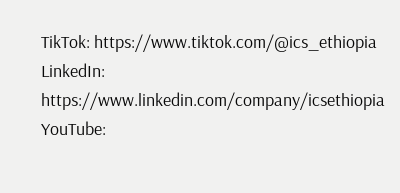TikTok: https://www.tiktok.com/@ics_ethiopia
LinkedIn: https://www.linkedin.com/company/icsethiopia
YouTube: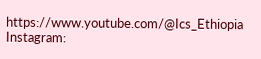https://www.youtube.com/@Ics_Ethiopia
Instagram: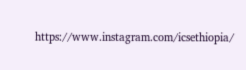https://www.instagram.com/icsethiopia/